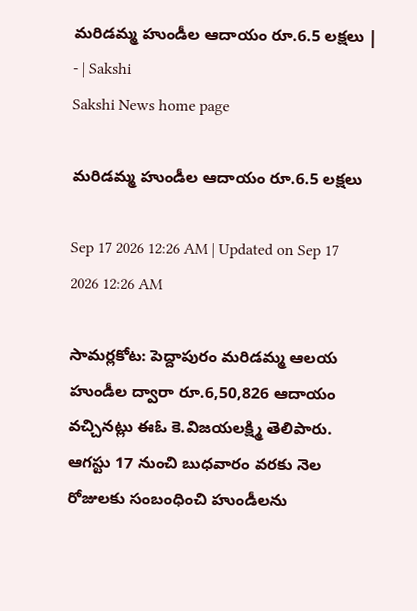మరిడమ్మ హుండీల ఆదాయం రూ.6.5 లక్షలు | - | Sakshi
Sakshi News home page

మరిడమ్మ హుండీల ఆదాయం రూ.6.5 లక్షలు

Sep 17 2026 12:26 AM | Updated on Sep 17 2026 12:26 AM

సామర్లకోట: పెద్దాపురం మరిడమ్మ ఆలయ హుండీల ద్వారా రూ.6,50,826 ఆదాయం వచ్చినట్లు ఈఓ కె.విజయలక్ష్మి తెలిపారు. ఆగస్టు 17 నుంచి బుధవారం వరకు నెల రోజులకు సంబంధించి హుండీలను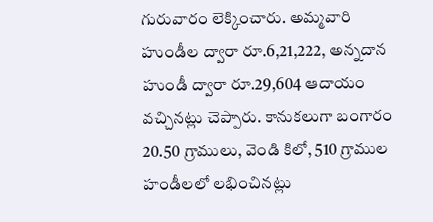గురువారం లెక్కించారు. అమ్మవారి హుండీల ద్వారా రూ.6,21,222, అన్నదాన హుండీ ద్వారా రూ.29,604 ఆదాయం వచ్చినట్లు చెప్పారు. కానుకలుగా బంగారం 20.50 గ్రాములు, వెండి కిలో, 510 గ్రాముల హండీలలో లభించినట్లు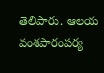తెలిపారు. ఆలయ వంశపారంపర్య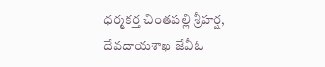ధర్మకర్త చింతపల్లి శ్రీహర్ష, దేవదాయశాఖ జేవీఓ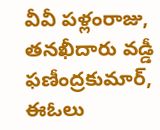వీవీ పళ్లంరాజు, తనఖీదారు వడ్డీ ఫణీంద్రకుమార్‌, ఈఓలు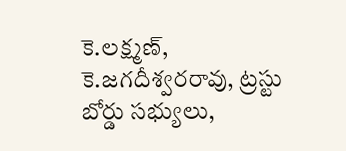కె.లక్ష్మణ్‌, కె.జగదీశ్వరరావు, ట్రస్టు బోర్డు సభ్యులు,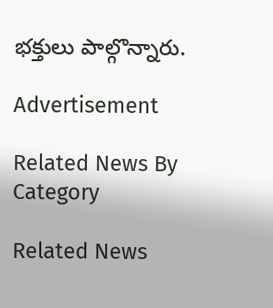భక్తులు పాల్గొన్నారు.

Advertisement

Related News By Category

Related News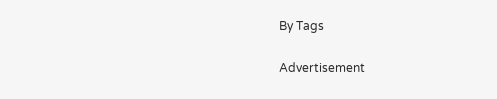By Tags

Advertisement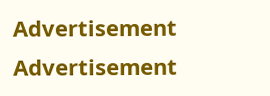Advertisement
Advertisement